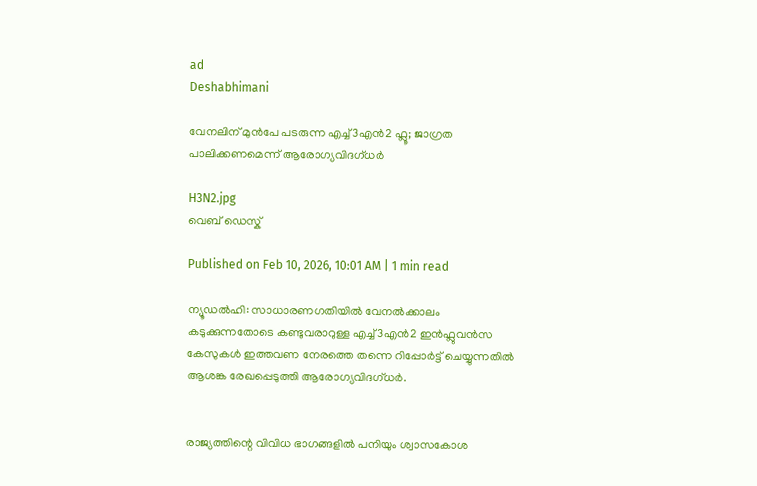ad
Deshabhimani

വേനലിന് മുൻപേ പടരുന്ന എച്ച്3എൻ2 ഫ്ലൂ; ജാഗ്രത പാലിക്കണമെന്ന് ആരോഗ്യവിദഗ്ധർ

H3N2.jpg
വെബ് ഡെസ്ക്

Published on Feb 10, 2026, 10:01 AM | 1 min read

ന്യൂഡൽഹി: സാധാരണഗതിയിൽ വേനൽക്കാലം കടുക്കുന്നതോടെ കണ്ടുവരാറുള്ള എച്ച്3എൻ2 ഇൻഫ്ലുവൻസ കേസുകൾ ഇത്തവണ നേരത്തെ തന്നെ റിപ്പോർട്ട് ചെയ്യുന്നതിൽ ആശങ്ക രേഖപ്പെടുത്തി ആരോഗ്യവിദഗ്ധർ.


രാജ്യത്തിന്റെ വിവിധ ഭാഗങ്ങളിൽ പനിയും ശ്വാസകോശ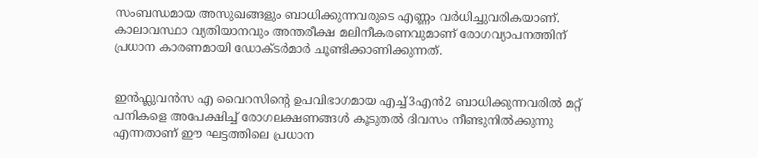സംബന്ധമായ അസുഖങ്ങളും ബാധിക്കുന്നവരുടെ എണ്ണം വർധിച്ചുവരികയാണ്. കാലാവസ്ഥാ വ്യതിയാനവും അന്തരീക്ഷ മലിനീകരണവുമാണ് രോഗവ്യാപനത്തിന് പ്രധാന കാരണമായി ഡോക്ടർമാർ ചൂണ്ടിക്കാണിക്കുന്നത്.


ഇൻഫ്ലുവൻസ എ വൈറസിന്റെ ഉപവിഭാഗമായ എച്ച്3എൻ2 ബാധിക്കുന്നവരിൽ മറ്റ് പനികളെ അപേക്ഷിച്ച് രോഗലക്ഷണങ്ങൾ കൂടുതൽ ദിവസം നീണ്ടുനിൽക്കുന്നു എന്നതാണ് ഈ ഘട്ടത്തിലെ പ്രധാന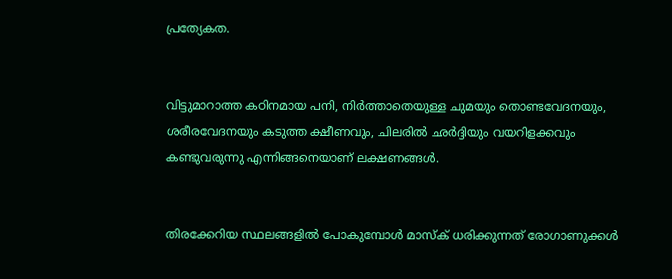പ്രത്യേകത.


വിട്ടുമാറാത്ത കഠിനമായ പനി, നിർത്താതെയുള്ള ചുമയും തൊണ്ടവേദനയും, ശരീരവേദനയും കടുത്ത ക്ഷീണവും, ചിലരിൽ ഛർദ്ദിയും വയറിളക്കവും കണ്ടുവരുന്നു എന്നിങ്ങനെയാണ് ലക്ഷണങ്ങൾ.


തിരക്കേറിയ സ്ഥലങ്ങളിൽ പോകുമ്പോൾ മാസ്‌ക് ധരിക്കുന്നത് രോഗാണുക്കൾ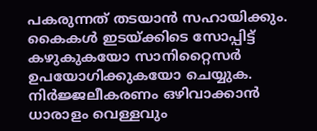പകരുന്നത് തടയാൻ സഹായിക്കും. കൈകൾ ഇടയ്ക്കിടെ സോപ്പിട്ട് കഴുകുകയോ സാനിറ്റൈസർ ഉപയോഗിക്കുകയോ ചെയ്യുക. നിർജ്ജലീകരണം ഒഴിവാക്കാൻ ധാരാളം വെള്ളവും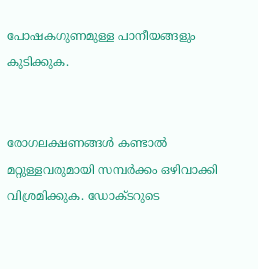പോഷകഗുണമുള്ള പാനീയങ്ങളും കുടിക്കുക.


രോഗലക്ഷണങ്ങൾ കണ്ടാൽ മറ്റുള്ളവരുമായി സമ്പർക്കം ഒഴിവാക്കി വിശ്രമിക്കുക. ഡോക്ടറുടെ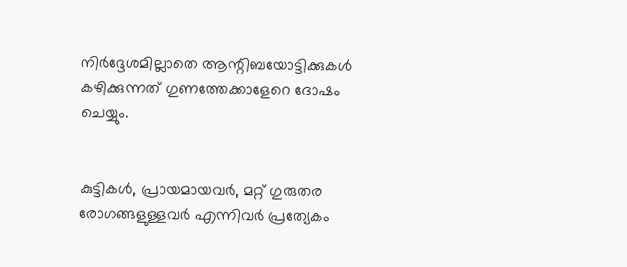നിർദ്ദേശമില്ലാതെ ആന്റിബയോട്ടിക്കുകൾ കഴിക്കുന്നത് ഗുണത്തേക്കാളേറെ ദോഷം ചെയ്യും.


കുട്ടികൾ, പ്രായമായവർ, മറ്റ് ഗുരുതര രോഗങ്ങളുള്ളവർ എന്നിവർ പ്രത്യേകം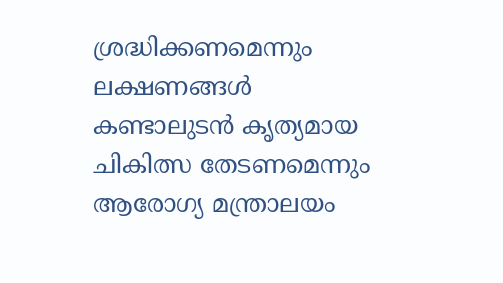ശ്രദ്ധിക്കണമെന്നും ലക്ഷണങ്ങൾ കണ്ടാലുടൻ കൃത്യമായ ചികിത്സ തേടണമെന്നും ആരോഗ്യ മന്ത്രാലയം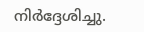നിർദ്ദേശിച്ചു.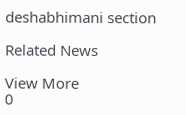deshabhimani section

Related News

View More
0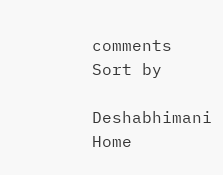comments
Sort by

Deshabhimani
Home